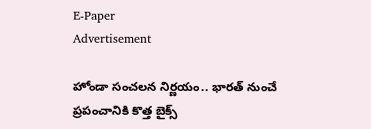E-Paper
Advertisement

హోండా సంచలన నిర్ణయం.. భారత్ నుంచే ప్రపంచానికి కొత్త బైక్స్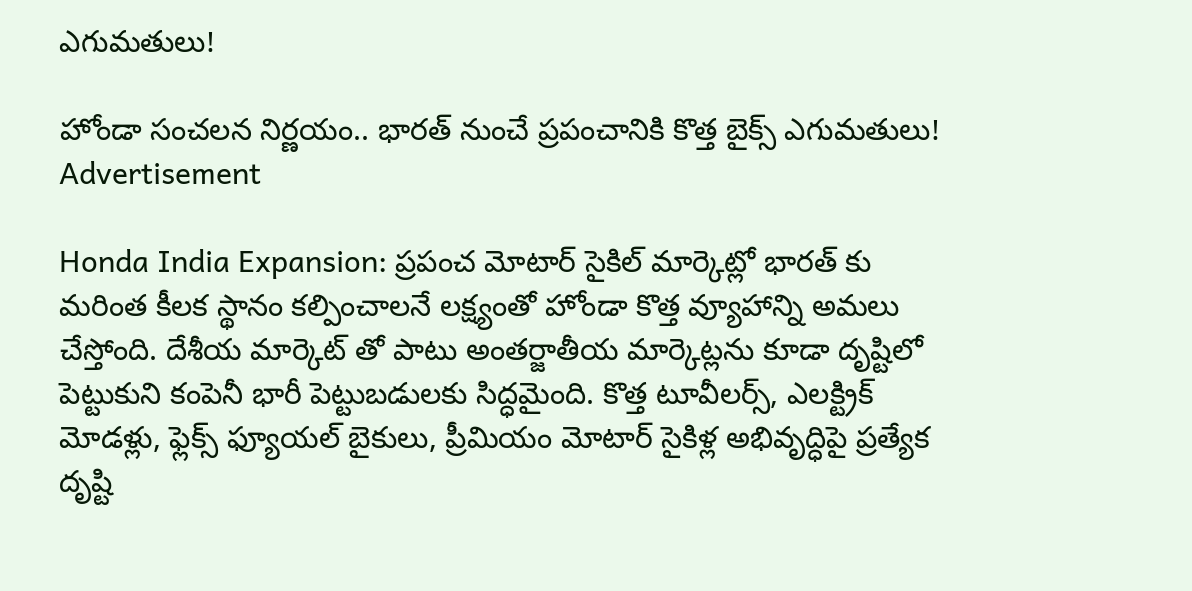ఎగుమతులు!

హోండా సంచలన నిర్ణయం.. భారత్ నుంచే ప్రపంచానికి కొత్త బైక్స్ ఎగుమతులు!
Advertisement

Honda India Expansion: ప్రపంచ మోటార్‌ సైకిల్ మార్కెట్లో భారత్‌ కు మరింత కీలక స్థానం కల్పించాలనే లక్ష్యంతో హోండా కొత్త వ్యూహాన్ని అమలు చేస్తోంది. దేశీయ మార్కెట్‌ తో పాటు అంతర్జాతీయ మార్కెట్లను కూడా దృష్టిలో పెట్టుకుని కంపెనీ భారీ పెట్టుబడులకు సిద్ధమైంది. కొత్త టూవీలర్స్, ఎలక్ట్రిక్ మోడళ్లు, ఫ్లెక్స్ ఫ్యూయల్ బైకులు, ప్రీమియం మోటార్‌ సైకిళ్ల అభివృద్ధిపై ప్రత్యేక దృష్టి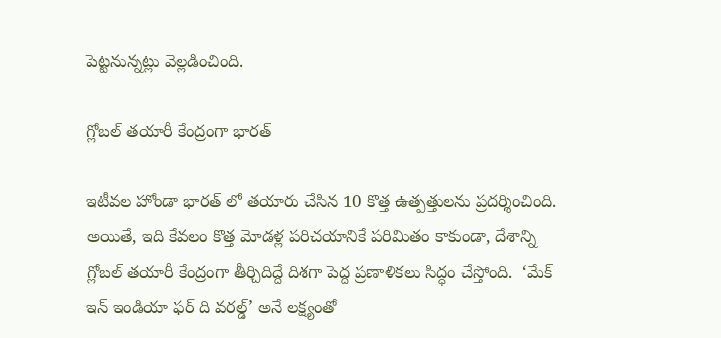పెట్టనున్నట్లు వెల్లడించింది.

గ్లోబల్ తయారీ కేంద్రంగా భారత్

ఇటీవల హోండా భారత్‌ లో తయారు చేసిన 10 కొత్త ఉత్పత్తులను ప్రదర్శించింది. అయితే, ఇది కేవలం కొత్త మోడళ్ల పరిచయానికే పరిమితం కాకుండా, దేశాన్ని గ్లోబల్ తయారీ కేంద్రంగా తీర్చిదిద్దే దిశగా పెద్ద ప్రణాళికలు సిద్ధం చేస్తోంది.  ‘మేక్ ఇన్ ఇండియా ఫర్ ది వరల్డ్’ అనే లక్ష్యంతో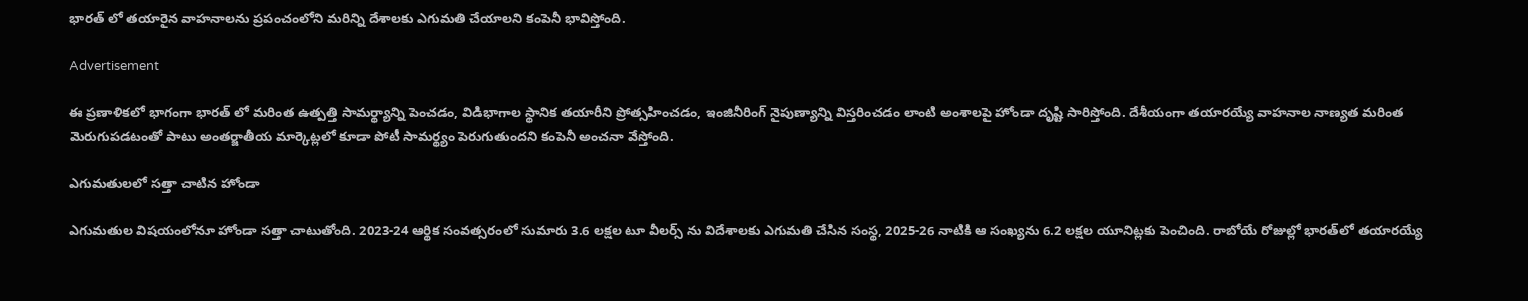భారత్ లో తయారైన వాహనాలను ప్రపంచంలోని మరిన్ని దేశాలకు ఎగుమతి చేయాలని కంపెనీ భావిస్తోంది.

Advertisement

ఈ ప్రణాళికలో భాగంగా భారత్ లో మరింత ఉత్పత్తి సామర్థ్యాన్ని పెంచడం, విడిభాగాల స్థానిక తయారీని ప్రోత్సహించడం, ఇంజినీరింగ్ నైపుణ్యాన్ని విస్తరించడం లాంటి అంశాలపై హోండా దృష్టి సారిస్తోంది. దేశీయంగా తయారయ్యే వాహనాల నాణ్యత మరింత మెరుగుపడటంతో పాటు అంతర్జాతీయ మార్కెట్లలో కూడా పోటీ సామర్థ్యం పెరుగుతుందని కంపెనీ అంచనా వేస్తోంది.

ఎగుమతులలో సత్తా చాటిన హోండా

ఎగుమతుల విషయంలోనూ హోండా సత్తా చాటుతోంది. 2023-24 ఆర్థిక సంవత్సరంలో సుమారు 3.6 లక్షల టూ వీలర్స్ ను విదేశాలకు ఎగుమతి చేసిన సంస్థ, 2025-26 నాటికి ఆ సంఖ్యను 6.2 లక్షల యూనిట్లకు పెంచింది. రాబోయే రోజుల్లో భారత్‌లో తయారయ్యే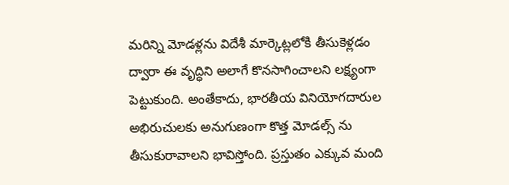మరిన్ని మోడళ్లను విదేశీ మార్కెట్లలోకి తీసుకెళ్లడం ద్వారా ఈ వృద్ధిని అలాగే కొనసాగించాలని లక్ష్యంగా పెట్టుకుంది. అంతేకాదు, భారతీయ వినియోగదారుల అభిరుచులకు అనుగుణంగా కొత్త మోడల్స్ ను తీసుకురావాలని భావిస్తోంది. ప్రస్తుతం ఎక్కువ మంది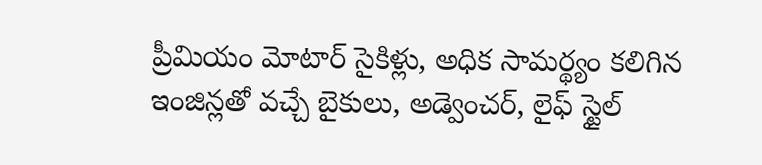ప్రీమియం మోటార్‌ సైకిళ్లు, అధిక సామర్థ్యం కలిగిన ఇంజిన్లతో వచ్చే బైకులు, అడ్వెంచర్, లైఫ్‌ స్టైల్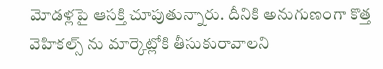మోడళ్లపై ఆసక్తి చూపుతున్నారు. దీనికి అనుగుణంగా కొత్త  వెహికల్స్ ను మార్కెట్లోకి తీసుకురావాలని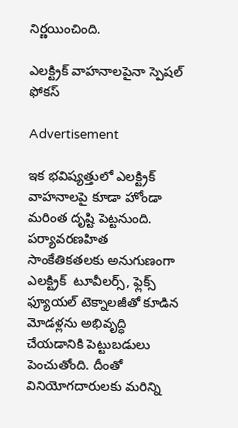నిర్ణయించింది.

ఎలక్ట్రిక్ వాహనాలపైనా స్పెషల్ ఫోకస్

Advertisement

ఇక భవిష్యత్తులో ఎలక్ట్రిక్ వాహనాలపై కూడా హోండా మరింత దృష్టి పెట్టనుంది. పర్యావరణహిత సాంకేతికతలకు అనుగుణంగా ఎలక్ట్రిక్  టూవీలర్స్, ఫ్లెక్స్ ఫ్యూయల్ టెక్నాలజీతో కూడిన మోడళ్లను అభివృద్ధి చేయడానికి పెట్టుబడులు పెంచుతోంది. దీంతో వినియోగదారులకు మరిన్ని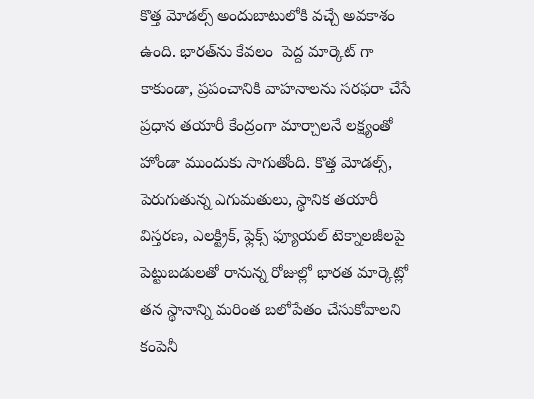కొత్త మోడల్స్ అందుబాటులోకి వచ్చే అవకాశం ఉంది. భారత్‌ను కేవలం  పెద్ద మార్కెట్‌ గా కాకుండా, ప్రపంచానికి వాహనాలను సరఫరా చేసే ప్రధాన తయారీ కేంద్రంగా మార్చాలనే లక్ష్యంతో హోండా ముందుకు సాగుతోంది. కొత్త మోడల్స్, పెరుగుతున్న ఎగుమతులు, స్థానిక తయారీ విస్తరణ, ఎలక్ట్రిక్, ఫ్లెక్స్ ఫ్యూయల్ టెక్నాలజీలపై పెట్టుబడులతో రానున్న రోజుల్లో భారత మార్కెట్లో తన స్థానాన్ని మరింత బలోపేతం చేసుకోవాలని కంపెనీ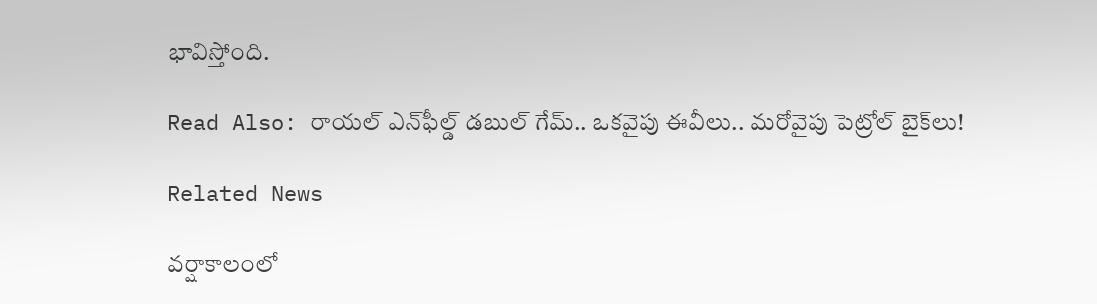భావిస్తోంది.

Read Also: రాయల్ ఎన్‌ఫీల్డ్ డబుల్ గేమ్.. ఒకవైపు ఈవీలు.. మరోవైపు పెట్రోల్ బైక్‌లు!

Related News

వర్షాకాలంలో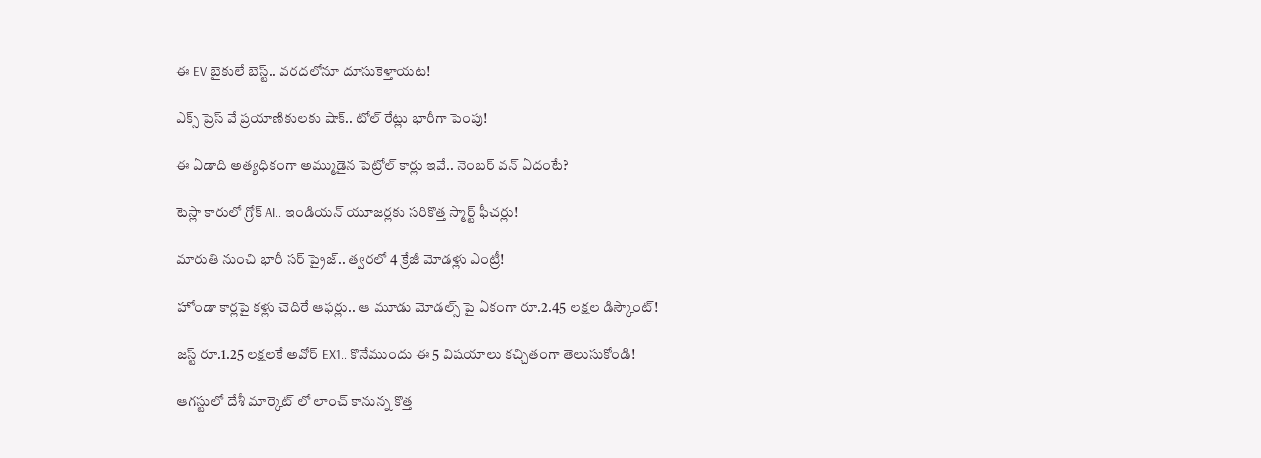ఈ EV బైకులే బెస్ట్.. వరదలోనూ దూసుకెళ్తాయట!

ఎక్స్‌ ప్రెస్‌ వే ప్రయాణికులకు షాక్.. టోల్ రేట్లు భారీగా పెంపు!

ఈ ఏడాది అత్యధికంగా అమ్ముడైన పెట్రోల్ కార్లు ఇవే.. నెంబర్ వన్ ఏదంటే?

టెస్లా కారులో గ్రోక్ AI.. ఇండియన్ యూజర్లకు సరికొత్త స్మార్ట్ ఫీచర్లు!

మారుతి నుంచి భారీ సర్‌ ప్రైజ్.. త్వరలో 4 క్రేజీ మోడళ్లు ఎంట్రీ!

హోండా కార్లపై కళ్లు చెదిరే ఆఫర్లు.. ఆ మూడు మోడల్స్ పై ఏకంగా రూ.2.45 లక్షల డిస్కౌంట్!

జస్ట్ రూ.1.25 లక్షలకే అవోర్ EX1.. కొనేముందు ఈ 5 విషయాలు కచ్చితంగా తెలుసుకోండి!

ఆగస్టులో దేశీ మార్కెట్ లో లాంచ్ కానున్న కొత్త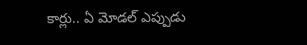కార్లు.. ఏ మోడల్ ఎప్పుడు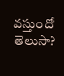వస్తుందో తెలుసా?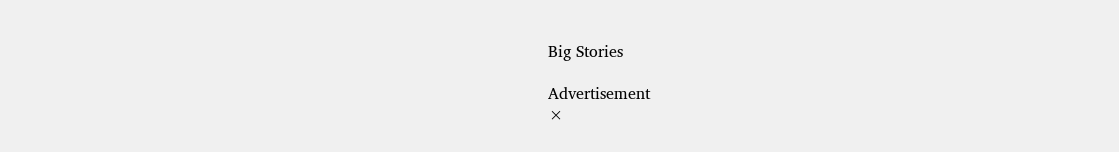Big Stories

Advertisement
×